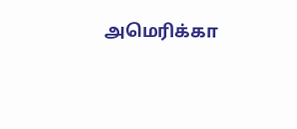அமெரிக்கா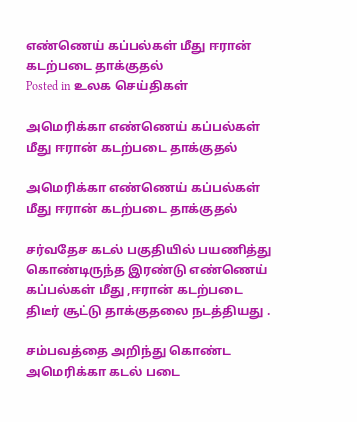எண்ணெய் கப்பல்கள் மீது ஈரான் கடற்படை தாக்குதல்
Posted in உலக செய்திகள்

அமெரிக்கா எண்ணெய் கப்பல்கள் மீது ஈரான் கடற்படை தாக்குதல்

அமெரிக்கா எண்ணெய் கப்பல்கள் மீது ஈரான் கடற்படை தாக்குதல்

சர்வதேச கடல் பகுதியில் பயணித்து கொண்டிருந்த இரண்டு எண்ணெய்
கப்பல்கள் மீது ,ஈரான் கடற்படை திடீர் சூட்டு தாக்குதலை நடத்தியது .

சம்பவத்தை அறிந்து கொண்ட அமெரிக்கா கடல் படை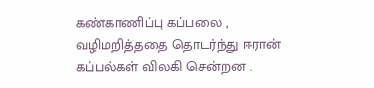கண்காணிப்பு கப்பலை ,
வழிமறித்ததை தொடர்ந்து ஈரான் கப்பல்கள் விலகி சென்றன .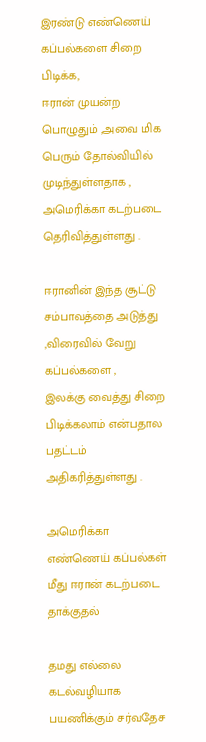இரண்டு எண்ணெய் கப்பல்களை சிறை பிடிக்க,
ஈரான் முயன்ற பொழுதும் ,அவை மிக பெரும் தோல்வியில் முடிந்துள்ளதாக ,
அமெரிக்கா கடற்படை தெரிவித்துள்ளது .

ஈரானின் இந்த சூட்டு சம்பாவத்தை அடுத்து ,விரைவில் வேறு கப்பல்களை ,
இலக்கு வைத்து சிறை பிடிக்கலாம் என்பதால பதட்டம் அதிகரித்துள்ளது .

அமெரிக்கா எண்ணெய் கப்பல்கள் மீது ஈரான் கடற்படை தாக்குதல்

தமது எல்லை கடல்வழியாக பயணிக்கும் சர்வதேச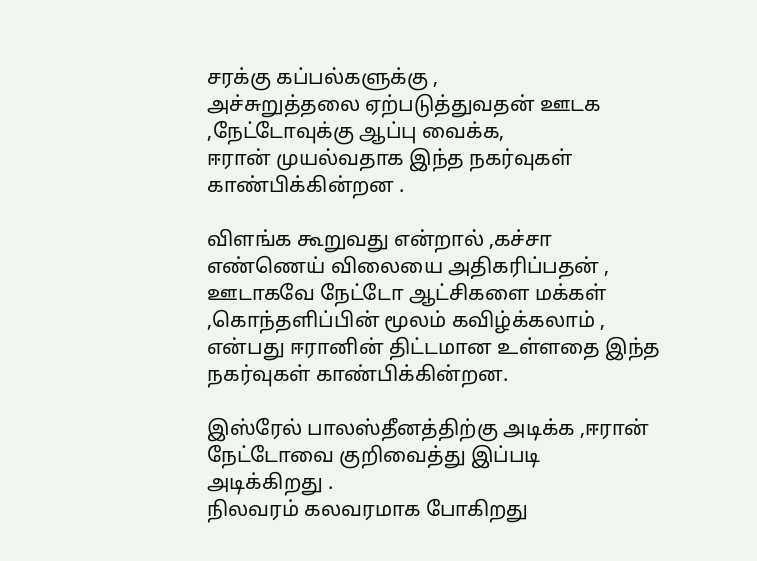சரக்கு கப்பல்களுக்கு ,
அச்சுறுத்தலை ஏற்படுத்துவதன் ஊடக ,நேட்டோவுக்கு ஆப்பு வைக்க,
ஈரான் முயல்வதாக இந்த நகர்வுகள் காண்பிக்கின்றன .

விளங்க கூறுவது என்றால் ,கச்சா எண்ணெய் விலையை அதிகரிப்பதன் ,
ஊடாகவே நேட்டோ ஆட்சிகளை மக்கள் ,கொந்தளிப்பின் மூலம் கவிழ்க்கலாம் ,
என்பது ஈரானின் திட்டமான உள்ளதை இந்த
நகர்வுகள் காண்பிக்கின்றன.

இஸ்ரேல் பாலஸ்தீனத்திற்கு அடிக்க ,ஈரான் நேட்டோவை குறிவைத்து இப்படி அடிக்கிறது .
நிலவரம் கலவரமாக போகிறது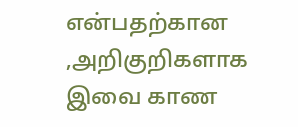என்பதற்கான ,அறிகுறிகளாக இவை காண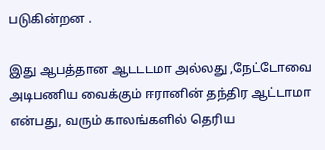படுகின்றன .

இது ஆபத்தான ஆடடடமா அல்லது ,நேட்டோவை அடிபணிய வைக்கும் ஈரானின் தந்திர ஆட்டாமா
என்பது, வரும் காலங்களில் தெரிய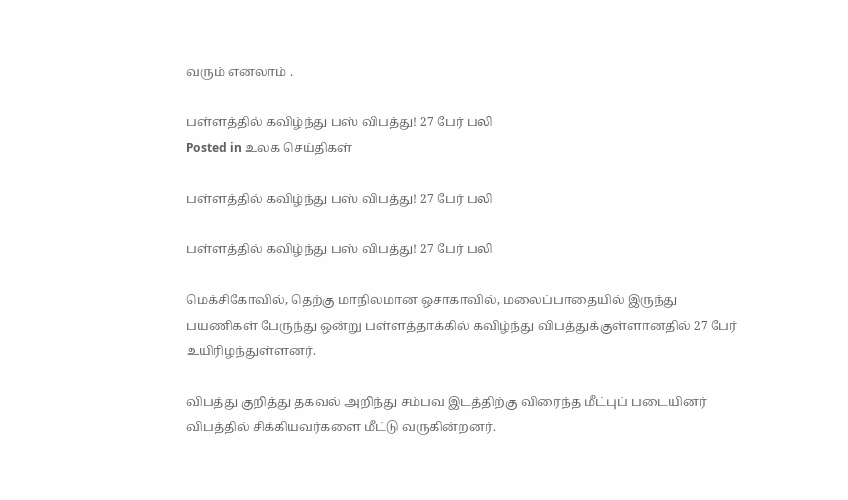வரும் எனலாம் .

பள்ளத்தில் கவிழ்ந்து பஸ் விபத்து! 27 பேர் பலி
Posted in உலக செய்திகள்

பள்ளத்தில் கவிழ்ந்து பஸ் விபத்து! 27 பேர் பலி

பள்ளத்தில் கவிழ்ந்து பஸ் விபத்து! 27 பேர் பலி

மெக்சிகோவில், தெற்கு மாநிலமான ஒசாகாவில், மலைப்பாதையில் இருந்து பயணிகள் பேருந்து ஒன்று பள்ளத்தாக்கில் கவிழ்ந்து விபத்துக்குள்ளானதில் 27 பேர் உயிரிழந்துள்ளனர்.

விபத்து குறித்து தகவல் அறிந்து சம்பவ இடத்திற்கு விரைந்த மீட்புப் படையினர் விபத்தில் சிக்கியவர்களை மீட்டு வருகின்றனர்.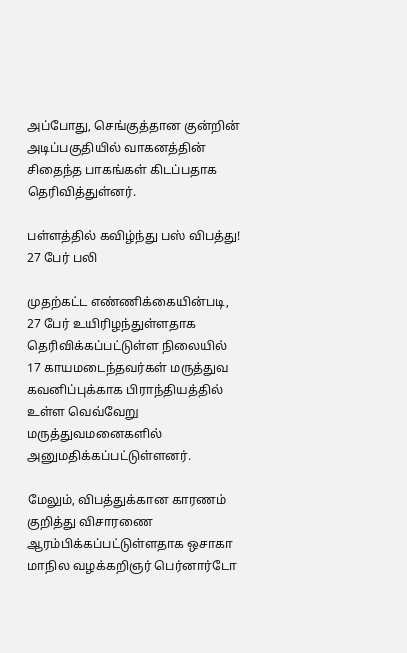அப்போது, செங்குத்தான குன்றின் அடிப்பகுதியில் வாகனத்தின் சிதைந்த பாகங்கள் கிடப்பதாக தெரிவித்துள்னர்.

பள்ளத்தில் கவிழ்ந்து பஸ் விபத்து! 27 பேர் பலி

முதற்கட்ட எண்ணிக்கையின்படி, 27 பேர் உயிரிழந்துள்ளதாக தெரிவிக்கப்பட்டுள்ள நிலையில் 17 காயமடைந்தவர்கள் மருத்துவ கவனிப்புக்காக பிராந்தியத்தில் உள்ள வெவ்வேறு மருத்துவமனைகளில் அனுமதிக்கப்பட்டுள்ளனர்.

மேலும், விபத்துக்கான காரணம் குறித்து விசாரணை ஆரம்பிக்கப்பட்டுள்ளதாக ஒசாகா மாநில வழக்கறிஞர் பெர்னார்டோ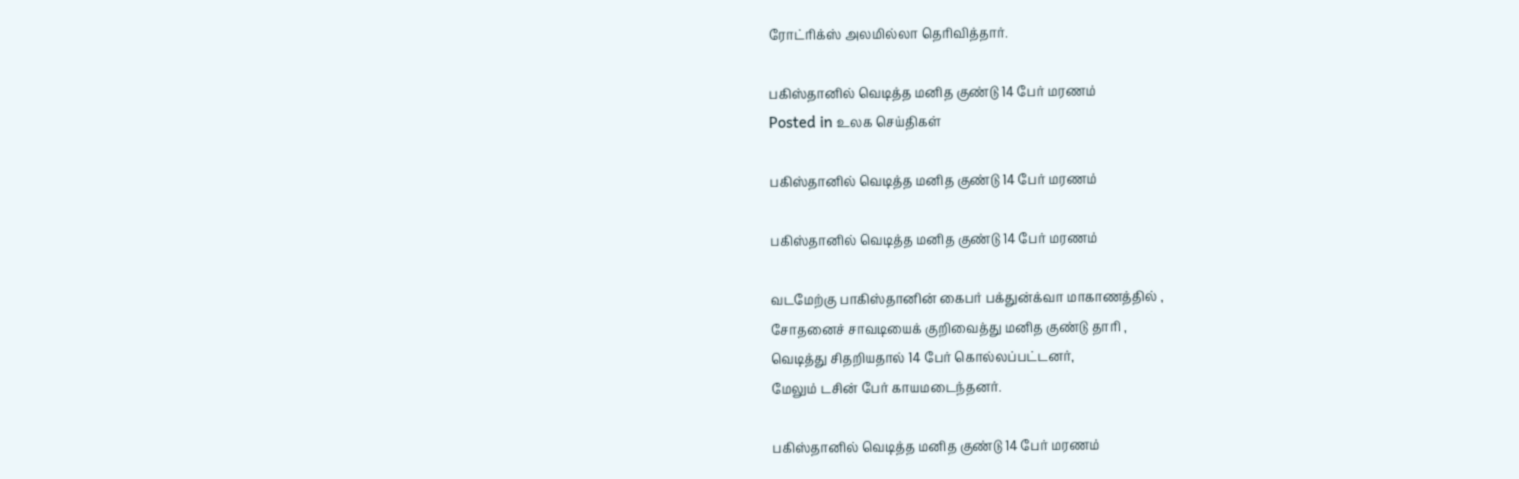ரோட்ரிக்ஸ் அலமில்லா தெரிவித்தார்.

பகிஸ்தானில் வெடித்த மனித குண்டு 14 பேர் மரணம்
Posted in உலக செய்திகள்

பகிஸ்தானில் வெடித்த மனித குண்டு 14 பேர் மரணம்

பகிஸ்தானில் வெடித்த மனித குண்டு 14 பேர் மரணம்

வடமேற்கு பாகிஸ்தானின் கைபர் பக்துன்க்வா மாகாணத்தில் ,
சோதனைச் சாவடியைக் குறிவைத்து மனித குண்டு தாரி ,
வெடித்து சிதறியதால் 14 பேர் கொல்லப்பட்டனர்,
மேலும் டசின் பேர் காயமடைந்தனர்.

பகிஸ்தானில் வெடித்த மனித குண்டு 14 பேர் மரணம்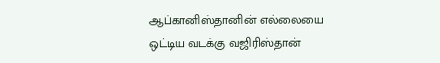ஆப்கானிஸ்தானின் எல்லையை ஒட்டிய வடக்கு வஜிரிஸ்தான்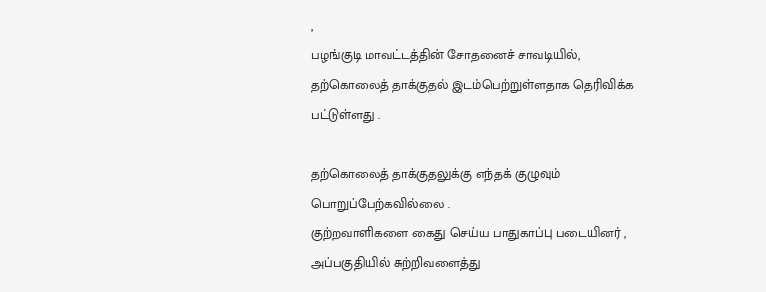,
பழங்குடி மாவட்டத்தின் சோதனைச் சாவடியில்,
தற்கொலைத் தாக்குதல் இடம்பெற்றுள்ளதாக தெரிவிக்க பட்டுள்ளது .

தற்கொலைத் தாக்குதலுக்கு எந்தக் குழுவும் பொறுப்பேற்கவில்லை .
குற்றவாளிகளை கைது செய்ய பாதுகாப்பு படையினர் ,
அப்பகுதியில் சுற்றிவளைத்து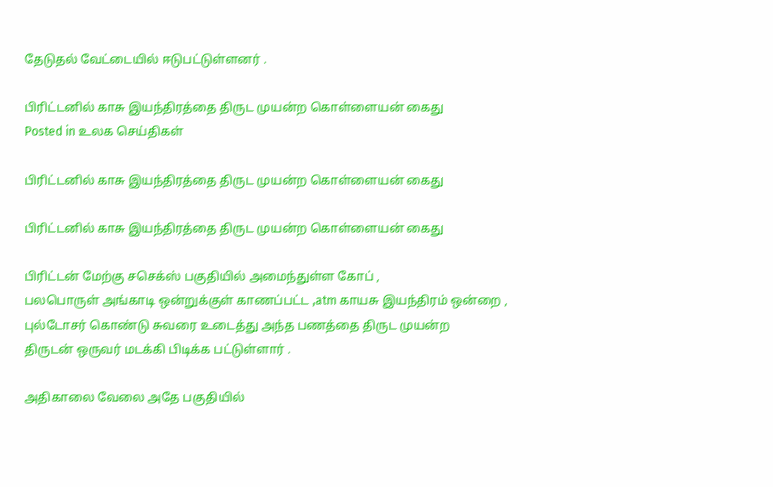தேடுதல் வேட்டையில் ஈடுபட்டுள்ளனர் .

பிரிட்டனில் காசு இயந்திரத்தை திருட முயன்ற கொள்ளையன் கைது
Posted in உலக செய்திகள்

பிரிட்டனில் காசு இயந்திரத்தை திருட முயன்ற கொள்ளையன் கைது

பிரிட்டனில் காசு இயந்திரத்தை திருட முயன்ற கொள்ளையன் கைது

பிரிட்டன் மேற்கு சசெக்ஸ் பகுதியில் அமைந்துள்ள கோப் ,
பலபொருள் அங்காடி ஒன்றுக்குள் காணப்பட்ட ,atm காயசு இயந்திரம் ஒன்றை ,
புல்டோசர் கொண்டு சுவரை உடைத்து அந்த பணத்தை திருட முயன்ற
திருடன் ஒருவர் மடக்கி பிடிக்க பட்டுள்ளார் .

அதிகாலை வேலை அதே பகுதியில்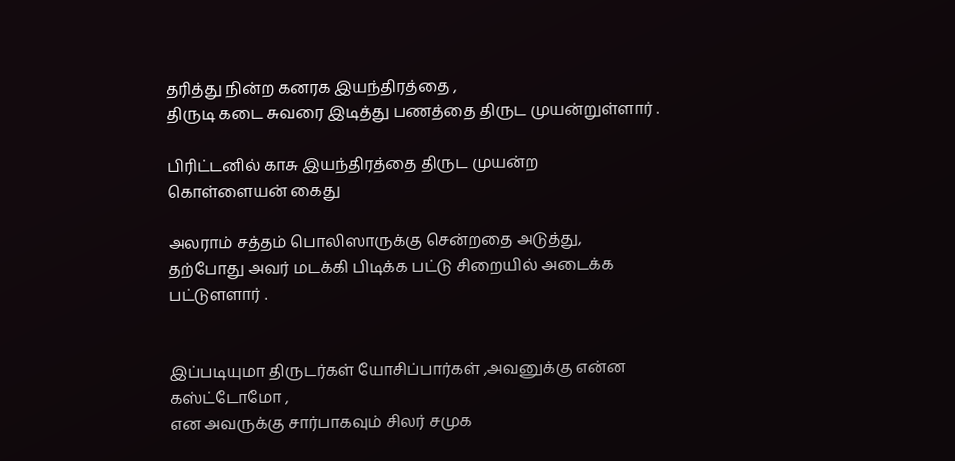தரித்து நின்ற கனரக இயந்திரத்தை ,
திருடி கடை சுவரை இடித்து பணத்தை திருட முயன்றுள்ளார் .

பிரிட்டனில் காசு இயந்திரத்தை திருட முயன்ற கொள்ளையன் கைது

அலராம் சத்தம் பொலிஸாருக்கு சென்றதை அடுத்து,
தற்போது அவர் மடக்கி பிடிக்க பட்டு சிறையில் அடைக்க பட்டுளளார் .


இப்படியுமா திருடர்கள் யோசிப்பார்கள் ,அவனுக்கு என்ன கஸ்ட்டோமோ ,
என அவருக்கு சார்பாகவும் சிலர் சமுக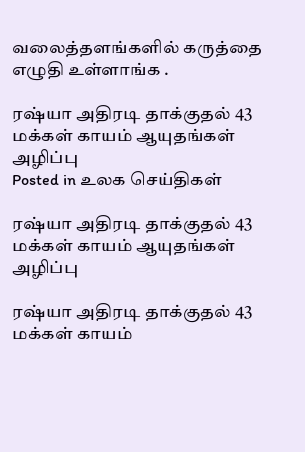வலைத்தளங்களில் கருத்தை எழுதி உள்ளாங்க .

ரஷ்யா அதிரடி தாக்குதல் 43 மக்கள் காயம் ஆயுதங்கள் அழிப்பு
Posted in உலக செய்திகள்

ரஷ்யா அதிரடி தாக்குதல் 43 மக்கள் காயம் ஆயுதங்கள் அழிப்பு

ரஷ்யா அதிரடி தாக்குதல் 43 மக்கள் காயம்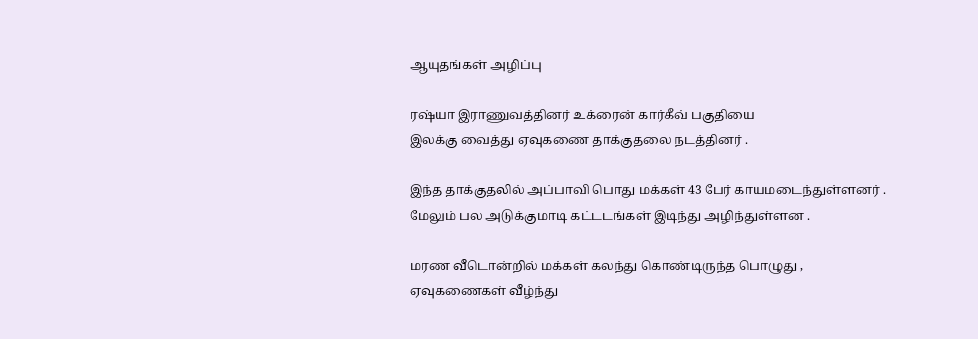ஆயுதங்கள் அழிப்பு

ரஷ்யா இராணுவத்தினர் உக்ரைன் கார்கீவ் பகுதியை
இலக்கு வைத்து ஏவுகணை தாக்குதலை நடத்தினர் .

இந்த தாக்குதலில் அப்பாவி பொது மக்கள் 43 பேர் காயமடைந்துள்ளனர் .
மேலும் பல அடுக்குமாடி கட்டடங்கள் இடிந்து அழிந்துள்ளன .

மரண வீடொன்றில் மக்கள் கலந்து கொண்டிருந்த பொழுது ,
ஏவுகணைகள் வீழ்ந்து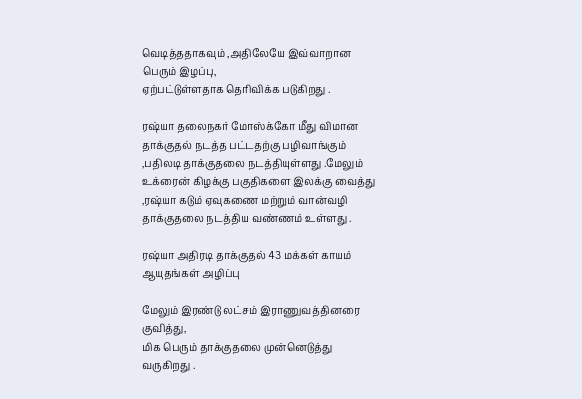வெடித்ததாகவும் ,அதிலேயே இவ்வாறான பெரும் இழப்பு,
ஏற்பட்டுள்ளதாக தெரிவிக்க படுகிறது .

ரஷ்யா தலைநகர் மோஸ்க்கோ மீது விமான தாக்குதல் நடத்த பட்டதற்கு பழிவாங்கும் ,பதிலடி தாக்குதலை நடத்தியுள்ளது .மேலும் உக்ரைன் கிழக்கு பகுதிகளை இலக்கு வைத்து ,ரஷ்யா கடும் ஏவுகணை மற்றும் வான்வழி
தாக்குதலை நடத்திய வண்ணம் உள்ளது .

ரஷ்யா அதிரடி தாக்குதல் 43 மக்கள் காயம் ஆயுதங்கள் அழிப்பு

மேலும் இரண்டு லட்சம் இராணுவத்தினரை குவித்து,
மிக பெரும் தாக்குதலை முன்னெடுத்து வருகிறது .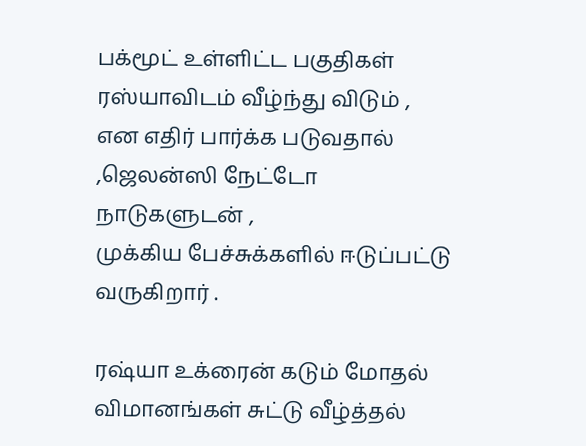பக்மூட் உள்ளிட்ட பகுதிகள் ரஸ்யாவிடம் வீழ்ந்து விடும் ,
என எதிர் பார்க்க படுவதால் ,ஜெலன்ஸி நேட்டோ நாடுகளுடன் ,
முக்கிய பேச்சுக்களில் ஈடுப்பட்டு வருகிறார் .

ரஷ்யா உக்ரைன் கடும் மோதல் விமானங்கள் சுட்டு வீழ்த்தல்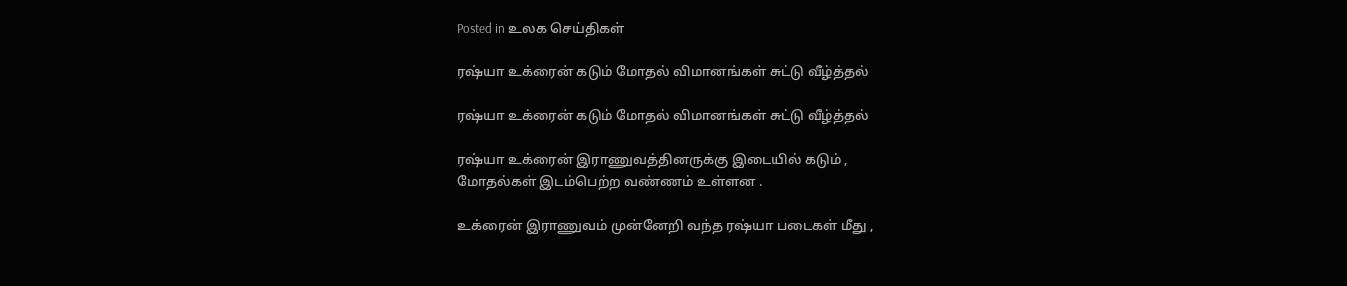Posted in உலக செய்திகள்

ரஷ்யா உக்ரைன் கடும் மோதல் விமானங்கள் சுட்டு வீழ்த்தல்

ரஷ்யா உக்ரைன் கடும் மோதல் விமானங்கள் சுட்டு வீழ்த்தல்

ரஷ்யா உக்ரைன் இராணுவத்தினருக்கு இடையில் கடும் ,
மோதல்கள் இடம்பெற்ற வண்ணம் உள்ளன .

உக்ரைன் இராணுவம் முன்னேறி வந்த ரஷ்யா படைகள் மீது ,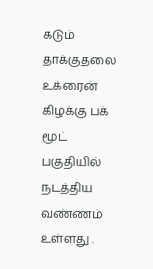கடும் தாக்குதலை உக்ரைன் கிழக்கு பக் மூட்
பகுதியில் நடத்திய வண்ணம் உள்ளது .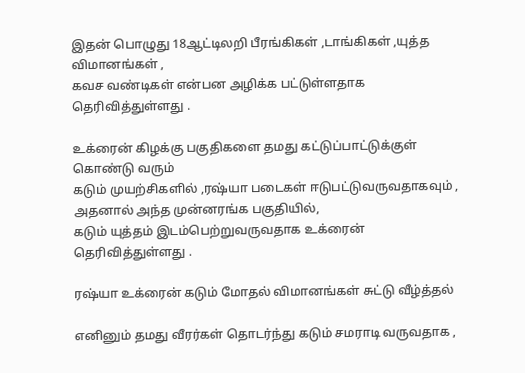இதன் பொழுது 18ஆட்டிலறி பீரங்கிகள் ,டாங்கிகள் ,யுத்த விமானங்கள் ,
கவச வண்டிகள் என்பன அழிக்க பட்டுள்ளதாக தெரிவித்துள்ளது .

உக்ரைன் கிழக்கு பகுதிகளை தமது கட்டுப்பாட்டுக்குள் கொண்டு வரும்
கடும் முயற்சிகளில் ,ரஷ்யா படைகள் ஈடுபட்டுவருவதாகவும் ,
அதனால் அந்த முன்னரங்க பகுதியில்,
கடும் யுத்தம் இடம்பெற்றுவருவதாக உக்ரைன் தெரிவித்துள்ளது .

ரஷ்யா உக்ரைன் கடும் மோதல் விமானங்கள் சுட்டு வீழ்த்தல்

எனினும் தமது வீரர்கள் தொடர்ந்து கடும் சமராடி வருவதாக ,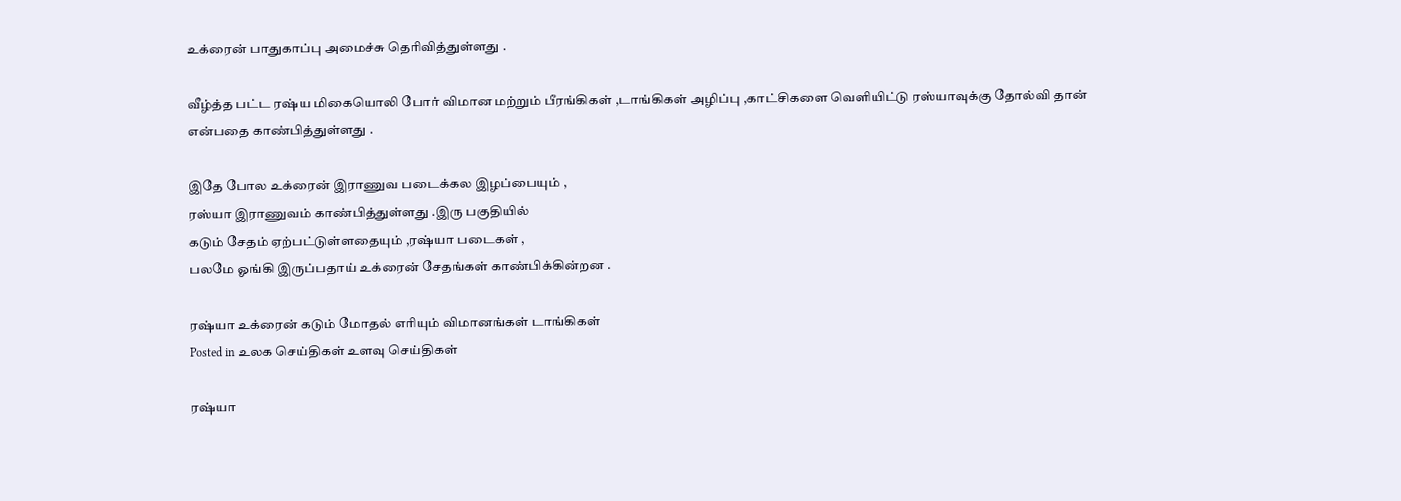உக்ரைன் பாதுகாப்பு அமைச்சு தெரிவித்துள்ளது .

வீழ்த்த பட்ட ரஷ்ய மிகையொலி போர் விமான மற்றும் பீரங்கிகள் ,டாங்கிகள் அழிப்பு ,காட்சிகளை வெளியிட்டு ரஸ்யாவுக்கு தோல்வி தான் என்பதை காண்பித்துள்ளது .

இதே போல உக்ரைன் இராணுவ படைக்கல இழப்பையும் ,
ரஸ்யா இராணுவம் காண்பித்துள்ளது .இரு பகுதியில்
கடும் சேதம் ஏற்பட்டுள்ளதையும் ,ரஷ்யா படைகள் ,
பலமே ஓங்கி இருப்பதாய் உக்ரைன் சேதங்கள் காண்பிக்கின்றன .

ரஷ்யா உக்ரைன் கடும் மோதல் எரியும் விமானங்கள் டாங்கிகள்
Posted in உலக செய்திகள் உளவு செய்திகள்

ரஷ்யா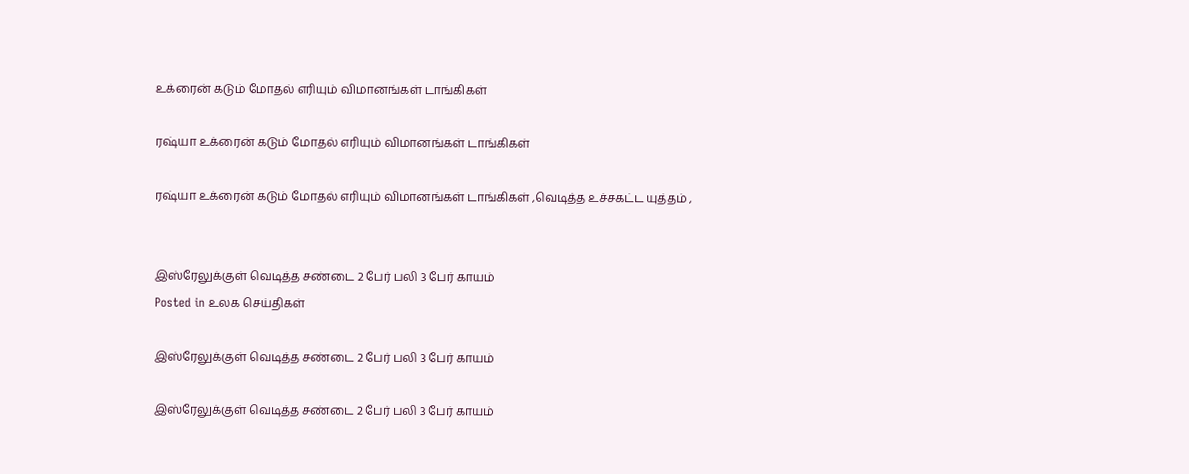உக்ரைன் கடும் மோதல் எரியும் விமானங்கள் டாங்கிகள்

ரஷ்யா உக்ரைன் கடும் மோதல் எரியும் விமானங்கள் டாங்கிகள்

ரஷ்யா உக்ரைன் கடும் மோதல் எரியும் விமானங்கள் டாங்கிகள் ,வெடித்த உச்சகட்ட யுத்தம் ,


இஸ்ரேலுக்குள் வெடித்த சண்டை 2 பேர் பலி 3 பேர் காயம்
Posted in உலக செய்திகள்

இஸ்ரேலுக்குள் வெடித்த சண்டை 2 பேர் பலி 3 பேர் காயம்

இஸ்ரேலுக்குள் வெடித்த சண்டை 2 பேர் பலி 3 பேர் காயம்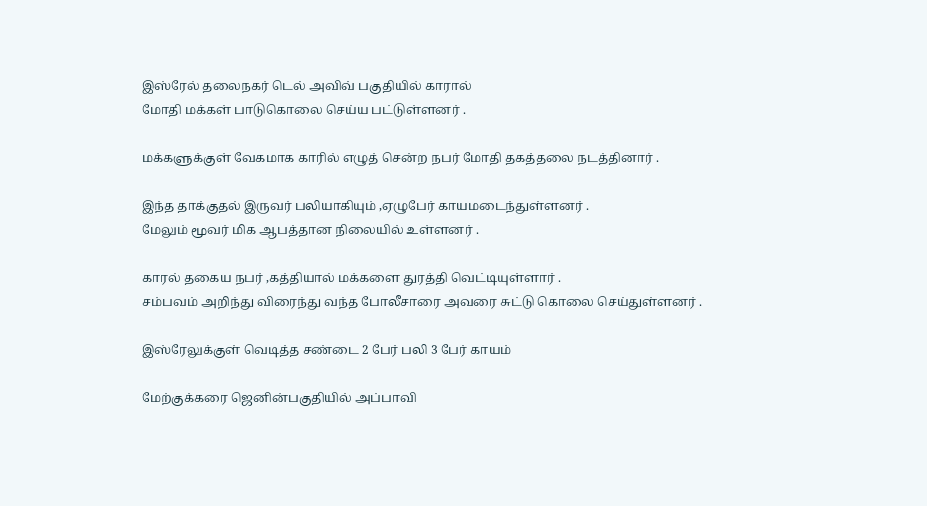இஸ்ரேல் தலைநகர் டெல் அவிவ் பகுதியில் காரால்
மோதி மக்கள் பாடுகொலை செய்ய பட்டுள்ளனர் .

மக்களுக்குள் வேகமாக காரில் எழுத் சென்ற நபர் மோதி தகத்தலை நடத்தினார் .

இந்த தாக்குதல் இருவர் பலியாகியும் ,ஏழுபேர் காயமடைந்துள்ளனர் .
மேலும் மூவர் மிக ஆபத்தான நிலையில் உள்ளனர் .

காரல் தகைய நபர் ,கத்தியால் மக்களை துரத்தி வெட்டியுள்ளார் .
சம்பவம் அறிந்து விரைந்து வந்த போலீசாரை அவரை சுட்டு கொலை செய்துள்ளனர் .

இஸ்ரேலுக்குள் வெடித்த சண்டை 2 பேர் பலி 3 பேர் காயம்

மேற்குக்கரை ஜெனின்பகுதியில் அப்பாவி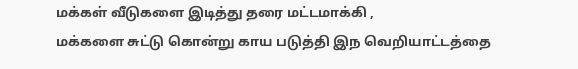மக்கள் வீடுகளை இடித்து தரை மட்டமாக்கி ,
மக்களை சுட்டு கொன்று காய படுத்தி இந வெறியாட்டத்தை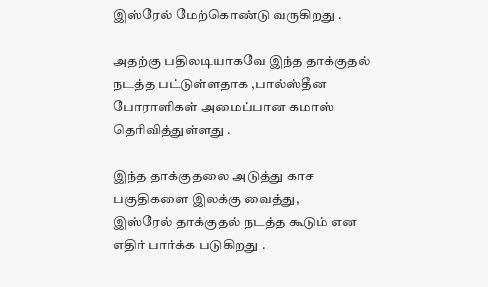இஸ்ரேல் மேற்கொண்டு வருகிறது .

அதற்கு பதிலடியாகவே இந்த தாக்குதல் நடத்த பட்டுள்ளதாக ,பால்ஸ்தீன போராளிகள் அமைப்பான கமாஸ் தெரிவித்துள்ளது .

இந்த தாக்குதலை அடுத்து காச பகுதிகளை இலக்கு வைத்து,
இஸ்ரேல் தாக்குதல் நடத்த கூடும் என எதிர் பார்க்க படுகிறது .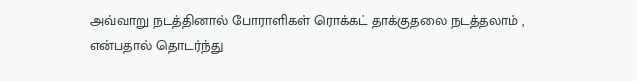அவ்வாறு நடத்தினால் போராளிகள் ரொக்கட் தாக்குதலை நடத்தலாம் ,
என்பதால் தொடர்ந்து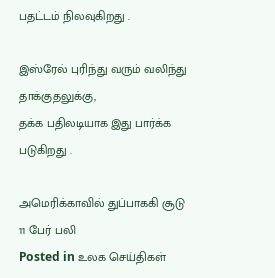பதட்டம் நிலவுகிறது .

இஸ்ரேல் புரிந்து வரும் வலிந்து தாக்குதலுக்கு,
தக்க பதிலடியாக இது பார்க்க படுகிறது .

அமெரிக்காவில் துப்பாககி சூடு 11 பேர் பலி
Posted in உலக செய்திகள்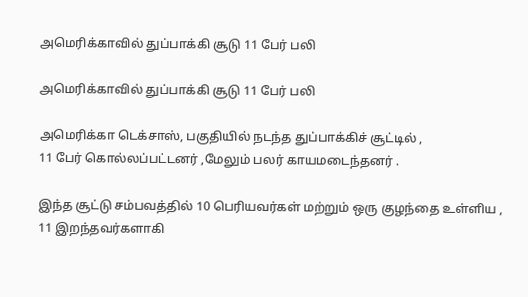அமெரிக்காவில் துப்பாக்கி சூடு 11 பேர் பலி

அமெரிக்காவில் துப்பாக்கி சூடு 11 பேர் பலி

அமெரிக்கா டெக்சாஸ், பகுதியில் நடந்த துப்பாக்கிச் சூட்டில் ,
11 பேர் கொல்லப்பட்டனர் ,மேலும் பலர் காயமடைந்தனர் .

இந்த சூட்டு சம்பவத்தில் 10 பெரியவர்கள் மற்றும் ஒரு குழந்தை உள்ளிய ,
11 இறந்தவர்களாகி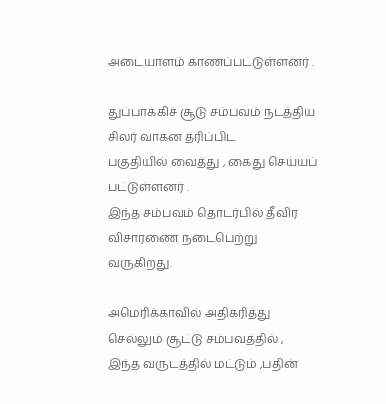அடையாளம் காணப்பட்டுள்ளனர் .

துப்பாக்கிச் சூடு சம்பவம் நடத்திய சிலர் வாகன தரிப்பிட
பகுதியில் வைத்து , கைது செய்யப் பட்டுள்ளனர் .
இந்த சம்பவம் தொடர்பில் தீவிர விசாரணை நடைபெற்று வருகிறது.

அமெரிக்காவில் அதிகரித்து செல்லும் சூட்டு சம்பவத்தில் ,
இந்த வருடத்தில் மட்டும் ,பதின்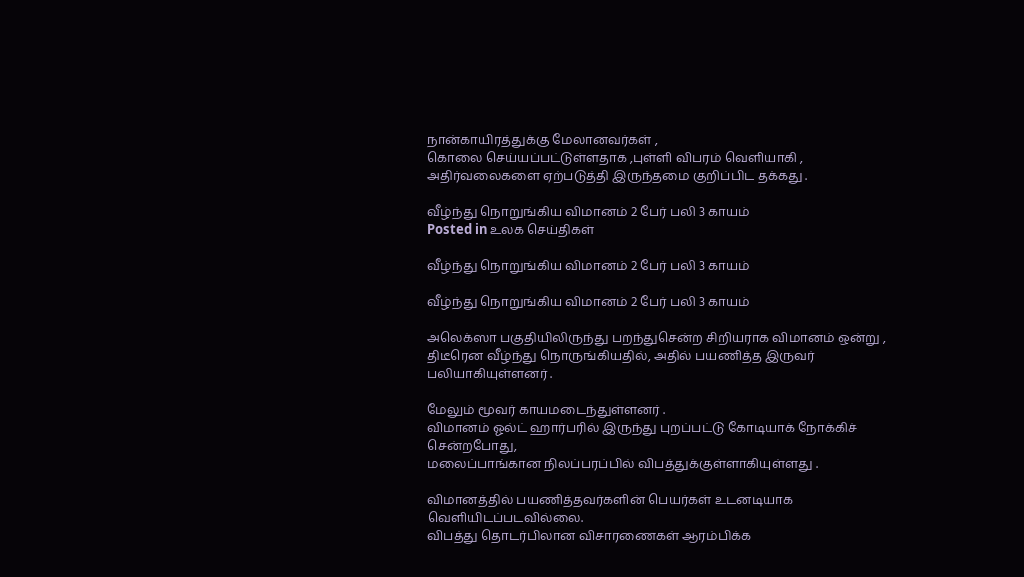நான்காயிரத்துக்கு மேலானவர்கள் ,
கொலை செய்யப்பட்டுள்ளதாக ,புள்ளி விபரம் வெளியாகி ,
அதிர்வலைகளை ஏற்படுத்தி இருந்தமை குறிப்பிட தக்கது .

வீழ்ந்து நொறுங்கிய விமானம் 2 பேர் பலி 3 காயம்
Posted in உலக செய்திகள்

வீழ்ந்து நொறுங்கிய விமானம் 2 பேர் பலி 3 காயம்

வீழ்ந்து நொறுங்கிய விமானம் 2 பேர் பலி 3 காயம்

அலெக்ஸா பகுதியிலிருந்து பறந்துசென்ற சிறியராக விமானம் ஒன்று ,
திடீரென வீழ்ந்து நொருங்கியதில், அதில் பயணித்த இருவர் பலியாகியுள்ளனர் .

மேலும் மூவர் காயமடைந்துள்ளனர் .
விமானம் ஓல்ட் ஹார்பரில் இருந்து புறப்பட்டு கோடியாக் நோக்கிச் சென்றபோது,
மலைப்பாங்கான நிலப்பரப்பில் விபத்துக்குள்ளாகியுள்ளது .

விமானத்தில் பயணித்தவர்களின் பெயர்கள் உடனடியாக வெளியிடப்படவில்லை.
விபத்து தொடர்பிலான விசாரணைகள் ஆரம்பிக்க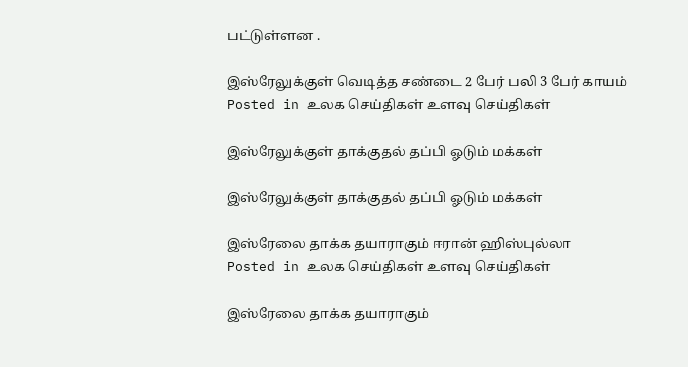பட்டுள்ளன .

இஸ்ரேலுக்குள் வெடித்த சண்டை 2 பேர் பலி 3 பேர் காயம்
Posted in உலக செய்திகள் உளவு செய்திகள்

இஸ்ரேலுக்குள் தாக்குதல் தப்பி ஓடும் மக்கள்

இஸ்ரேலுக்குள் தாக்குதல் தப்பி ஓடும் மக்கள்

இஸ்ரேலை தாக்க தயாராகும் ஈரான் ஹிஸ்புல்லா
Posted in உலக செய்திகள் உளவு செய்திகள்

இஸ்ரேலை தாக்க தயாராகும்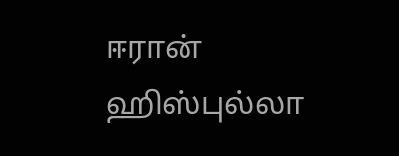ஈரான் ஹிஸ்புல்லா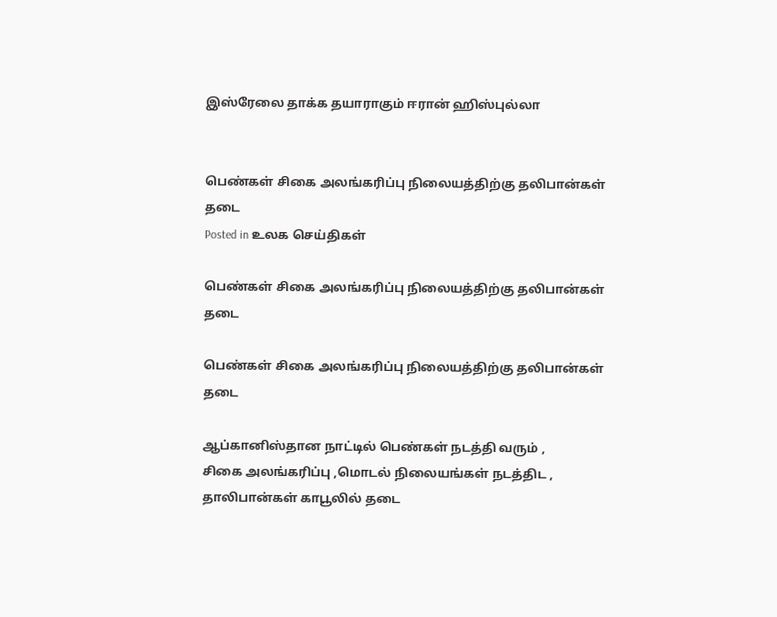இஸ்ரேலை தாக்க தயாராகும் ஈரான் ஹிஸ்புல்லா


பெண்கள் சிகை அலங்கரிப்பு நிலையத்திற்கு தலிபான்கள் தடை
Posted in உலக செய்திகள்

பெண்கள் சிகை அலங்கரிப்பு நிலையத்திற்கு தலிபான்கள் தடை

பெண்கள் சிகை அலங்கரிப்பு நிலையத்திற்கு தலிபான்கள் தடை

ஆப்கானிஸ்தான நாட்டில் பெண்கள் நடத்தி வரும் ,
சிகை அலங்கரிப்பு ,மொடல் நிலையங்கள் நடத்திட ,
தாலிபான்கள் காபூலில் தடை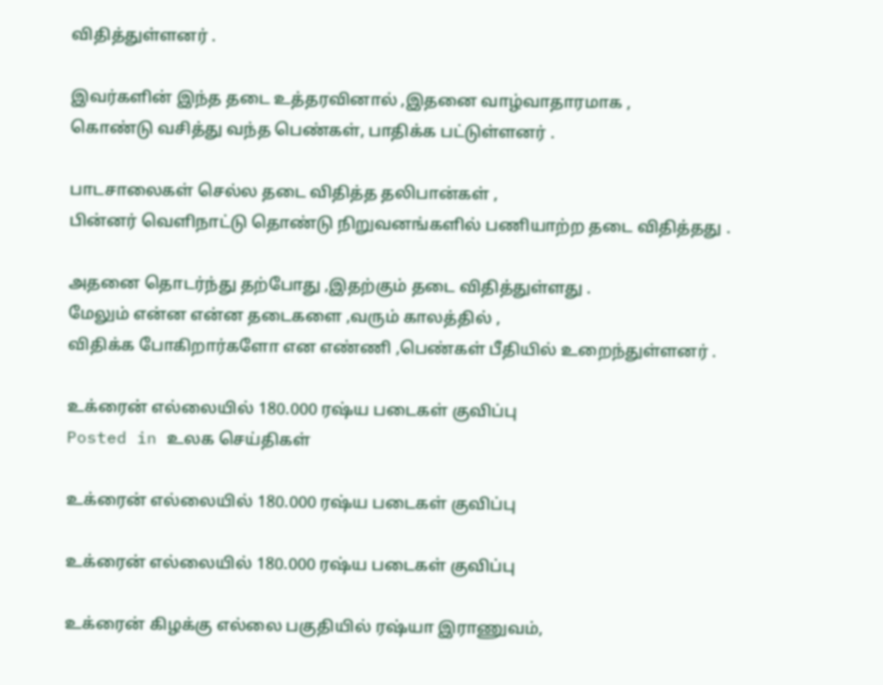விதித்துள்ளனர் .

இவர்களின் இந்த தடை உத்தரவினால் ,இதனை வாழ்வாதாரமாக ,
கொண்டு வசித்து வந்த பெண்கள், பாதிக்க பட்டுள்ளனர் .

பாடசாலைகள் செல்ல தடை விதித்த தலிபான்கள் ,
பின்னர் வெளிநாட்டு தொண்டு நிறுவனங்களில் பணியாற்ற தடை விதித்தது .

அதனை தொடர்ந்து தற்போது ,இதற்கும் தடை விதித்துள்ளது .
மேலும் என்ன என்ன தடைகளை ,வரும் காலத்தில் ,
விதிக்க போகிறார்களோ என எண்ணி ,பெண்கள் பீதியில் உறைந்துள்ளனர் .

உக்ரைன் எல்லையில் 180.000 ரஷ்ய படைகள் குவிப்பு
Posted in உலக செய்திகள்

உக்ரைன் எல்லையில் 180.000 ரஷ்ய படைகள் குவிப்பு

உக்ரைன் எல்லையில் 180.000 ரஷ்ய படைகள் குவிப்பு

உக்ரைன் கிழக்கு எல்லை பகுதியில் ரஷ்யா இராணுவம்,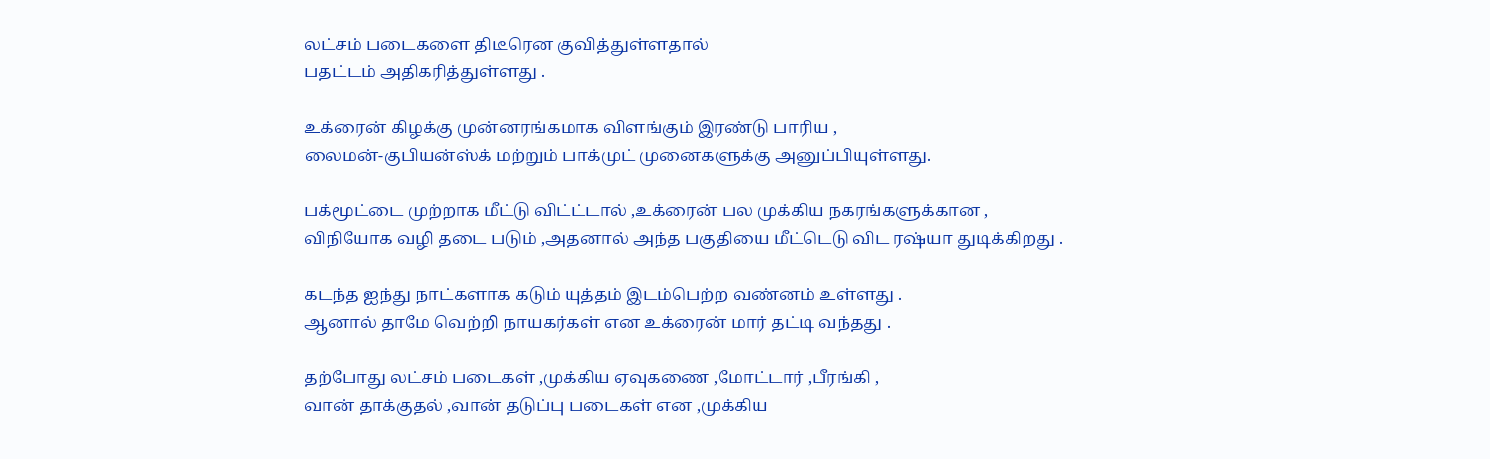லட்சம் படைகளை திடீரென குவித்துள்ளதால்
பதட்டம் அதிகரித்துள்ளது .

உக்ரைன் கிழக்கு முன்னரங்கமாக விளங்கும் இரண்டு பாரிய ,
லைமன்-குபியன்ஸ்க் மற்றும் பாக்முட் முனைகளுக்கு அனுப்பியுள்ளது.

பக்மூட்டை முற்றாக மீட்டு விட்ட்டால் ,உக்ரைன் பல முக்கிய நகரங்களுக்கான ,
விநியோக வழி தடை படும் ,அதனால் அந்த பகுதியை மீட்டெடு விட ரஷ்யா துடிக்கிறது .

கடந்த ஐந்து நாட்களாக கடும் யுத்தம் இடம்பெற்ற வண்னம் உள்ளது .
ஆனால் தாமே வெற்றி நாயகர்கள் என உக்ரைன் மார் தட்டி வந்தது .

தற்போது லட்சம் படைகள் ,முக்கிய ஏவுகணை ,மோட்டார் ,பீரங்கி ,
வான் தாக்குதல் ,வான் தடுப்பு படைகள் என ,முக்கிய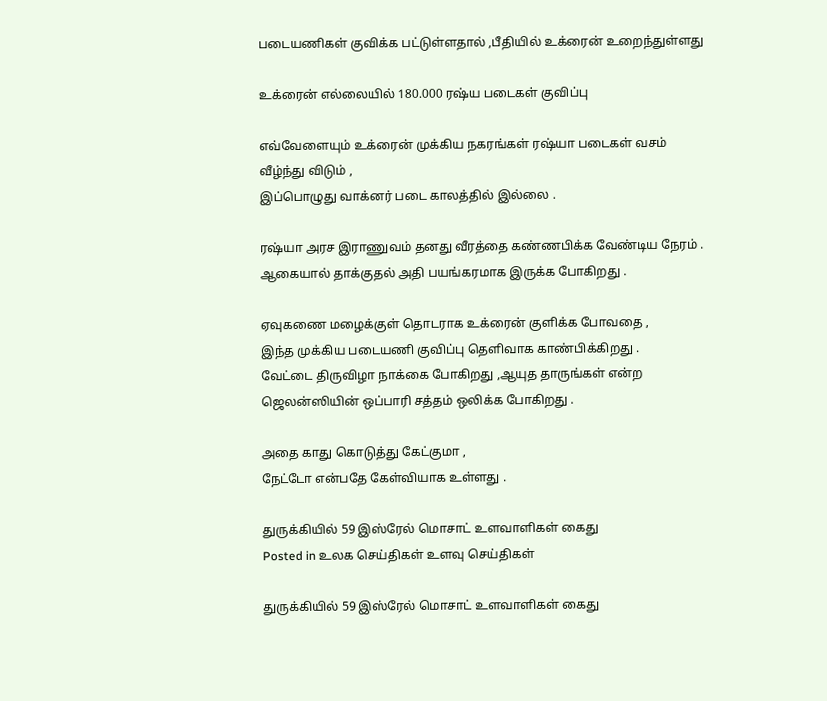படையணிகள் குவிக்க பட்டுள்ளதால் ,பீதியில் உக்ரைன் உறைந்துள்ளது

உக்ரைன் எல்லையில் 180.000 ரஷ்ய படைகள் குவிப்பு

எவ்வேளையும் உக்ரைன் முக்கிய நகரங்கள் ரஷ்யா படைகள் வசம் வீழ்ந்து விடும் ,
இப்பொழுது வாக்னர் படை காலத்தில் இல்லை .

ரஷ்யா அரச இராணுவம் தனது வீரத்தை கண்ணபிக்க வேண்டிய நேரம் .
ஆகையால் தாக்குதல் அதி பயங்கரமாக இருக்க போகிறது .

ஏவுகணை மழைக்குள் தொடராக உக்ரைன் குளிக்க போவதை ,
இந்த முக்கிய படையணி குவிப்பு தெளிவாக காண்பிக்கிறது .
வேட்டை திருவிழா நாக்கை போகிறது ,ஆயுத தாருங்கள் என்ற
ஜெலன்ஸியின் ஒப்பாரி சத்தம் ஒலிக்க போகிறது .

அதை காது கொடுத்து கேட்குமா ,
நேட்டோ என்பதே கேள்வியாக உள்ளது .

துருக்கியில் 59 இஸ்ரேல் மொசாட் உளவாளிகள் கைது
Posted in உலக செய்திகள் உளவு செய்திகள்

துருக்கியில் 59 இஸ்ரேல் மொசாட் உளவாளிகள் கைது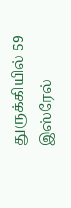துருக்கியில் 59 இஸ்ரேல்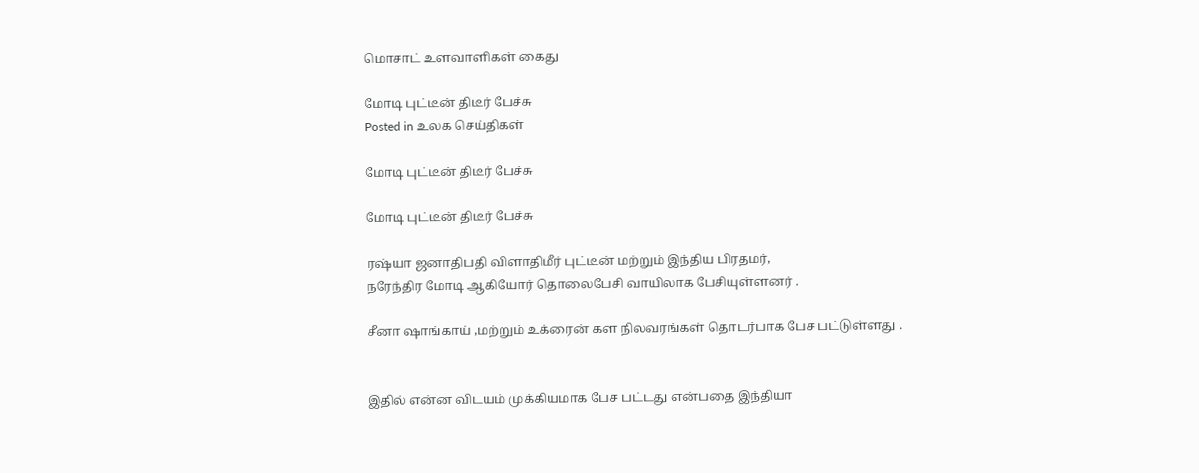மொசாட் உளவாளிகள் கைது

மோடி புட்டீன் திடீர் பேச்சு
Posted in உலக செய்திகள்

மோடி புட்டீன் திடீர் பேச்சு

மோடி புட்டீன் திடீர் பேச்சு

ரஷ்யா ஜனாதிபதி விளாதிமீர் புட்டீன் மற்றும் இந்திய பிரதமர்,
நரேந்திர மோடி ஆகியோர் தொலைபேசி வாயிலாக பேசியுள்ளனர் .

சீனா ஷாங்காய் ,மற்றும் உக்ரைன் கள நிலவரங்கள் தொடர்பாக பேச பட்டுள்ளது .


இதில் என்ன விடயம் முக்கியமாக பேச பட்டது என்பதை இந்தியா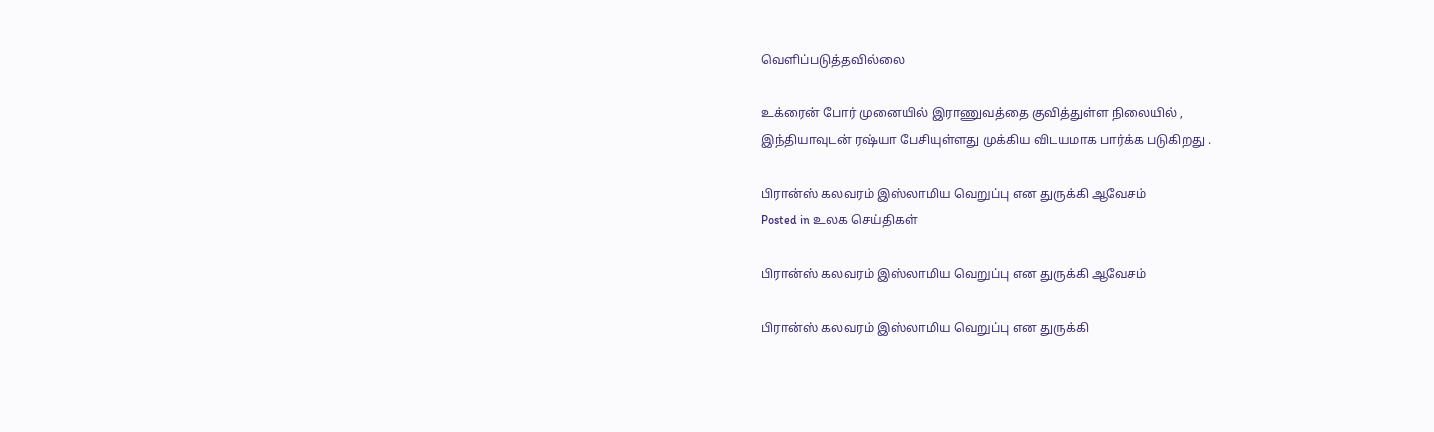வெளிப்படுத்தவில்லை

உக்ரைன் போர் முனையில் இராணுவத்தை குவித்துள்ள நிலையில் ,
இந்தியாவுடன் ரஷ்யா பேசியுள்ளது முக்கிய விடயமாக பார்க்க படுகிறது .

பிரான்ஸ் கலவரம் இஸ்லாமிய வெறுப்பு என துருக்கி ஆவேசம்
Posted in உலக செய்திகள்

பிரான்ஸ் கலவரம் இஸ்லாமிய வெறுப்பு என துருக்கி ஆவேசம்

பிரான்ஸ் கலவரம் இஸ்லாமிய வெறுப்பு என துருக்கி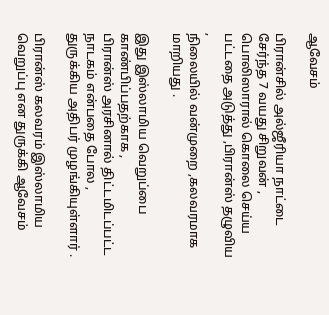ஆவேசம்

பிரான்சில் அல்ஜீரியா நாட்டை சேர்ந்த 7 வயது சிறுவன் ,
பொலிஸாரால் கொலை செய்ய பட்டதை அடுத்து ,பிரான்ஸ் தழுவிய ,
நிலையில் வன்முறை ,கலவரமாக மாறியது .

இது இஸ்லாமிய வெறுப்பை காண்பிப்பதற்காக ,
பிரான்ஸ் அரசினால் திட்டமிடப்பட்ட நாடகம் என்பதை போல ,
துருக்கிய அதிபர் முழங்கியுள்ளார் .

பிரான்ஸ் கலவரம் இஸ்லாமிய வெறுப்பு என துருக்கி ஆவேசம்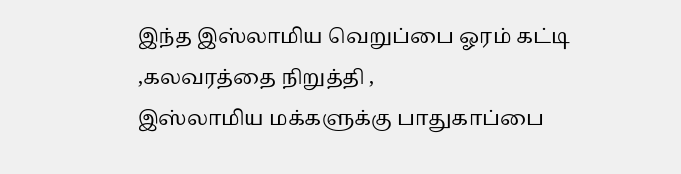இந்த இஸ்லாமிய வெறுப்பை ஓரம் கட்டி ,கலவரத்தை நிறுத்தி ,
இஸ்லாமிய மக்களுக்கு பாதுகாப்பை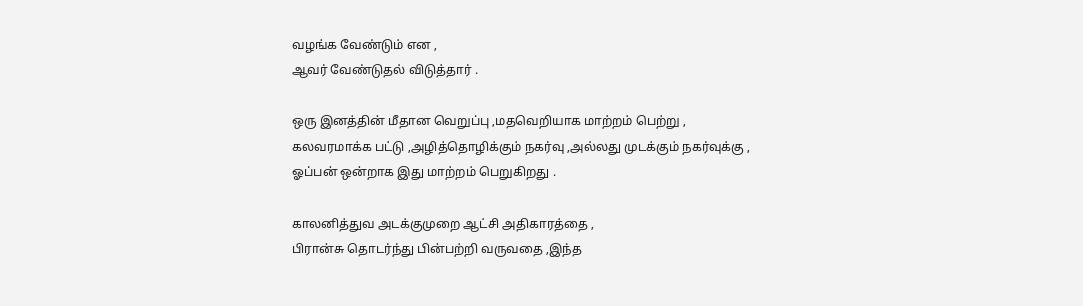வழங்க வேண்டும் என ,
ஆவர் வேண்டுதல் விடுத்தார் .

ஒரு இனத்தின் மீதான வெறுப்பு ,மதவெறியாக மாற்றம் பெற்று ,
கலவரமாக்க பட்டு ,அழித்தொழிக்கும் நகர்வு ,அல்லது முடக்கும் நகர்வுக்கு ,
ஓப்பன் ஒன்றாக இது மாற்றம் பெறுகிறது .

காலனித்துவ அடக்குமுறை ஆட்சி அதிகாரத்தை ,
பிரான்சு தொடர்ந்து பின்பற்றி வருவதை ,இந்த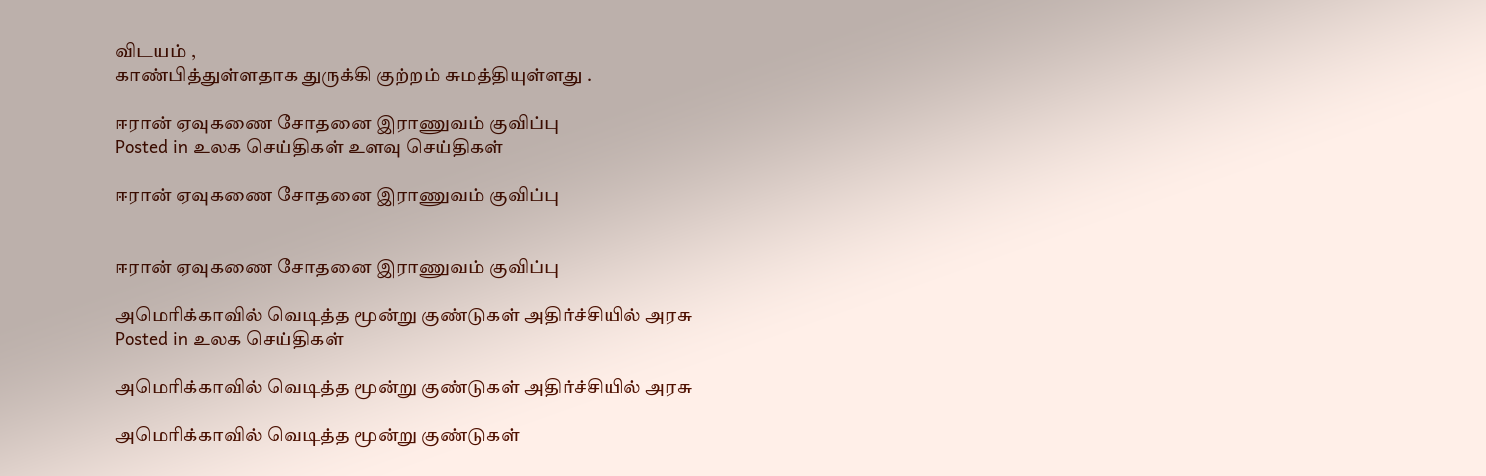விடயம் ,
காண்பித்துள்ளதாக துருக்கி குற்றம் சுமத்தியுள்ளது .

ஈரான் ஏவுகணை சோதனை இராணுவம் குவிப்பு
Posted in உலக செய்திகள் உளவு செய்திகள்

ஈரான் ஏவுகணை சோதனை இராணுவம் குவிப்பு


ஈரான் ஏவுகணை சோதனை இராணுவம் குவிப்பு

அமெரிக்காவில் வெடித்த மூன்று குண்டுகள் அதிர்ச்சியில் அரசு
Posted in உலக செய்திகள்

அமெரிக்காவில் வெடித்த மூன்று குண்டுகள் அதிர்ச்சியில் அரசு

அமெரிக்காவில் வெடித்த மூன்று குண்டுகள்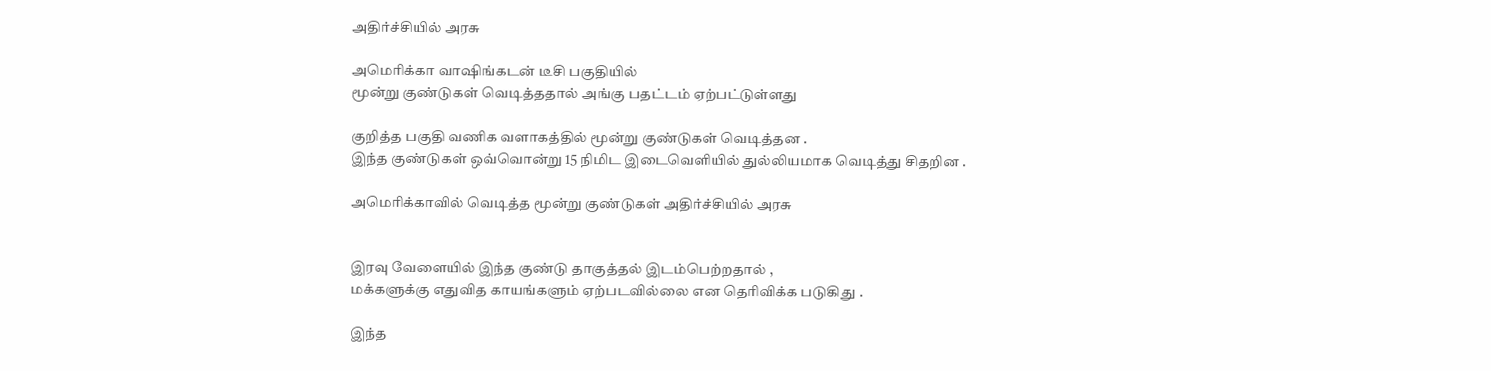அதிர்ச்சியில் அரசு

அமெரிக்கா வாஷிங்கடன் டீசி பகுதியில்
மூன்று குண்டுகள் வெடித்ததால் அங்கு பதட்டம் ஏற்பட்டுள்ளது

குறித்த பகுதி வணிக வளாகத்தில் மூன்று குண்டுகள் வெடித்தன .
இந்த குண்டுகள் ஒவ்வொன்று 15 நிமிட இடைவெளியில் துல்லியமாக வெடித்து சிதறின .

அமெரிக்காவில் வெடித்த மூன்று குண்டுகள் அதிர்ச்சியில் அரசு


இரவு வேளையில் இந்த குண்டு தாகுத்தல் இடம்பெற்றதால் ,
மக்களுக்கு எதுவித காயங்களும் ஏற்படவில்லை என தெரிவிக்க படுகிது .

இந்த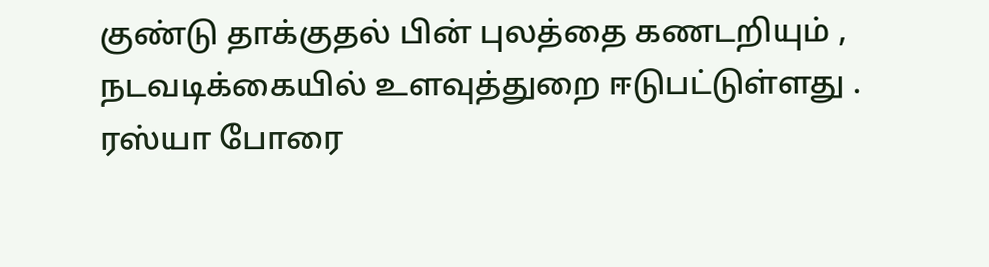குண்டு தாக்குதல் பின் புலத்தை கணடறியும் ,
நடவடிக்கையில் உளவுத்துறை ஈடுபட்டுள்ளது .
ரஸ்யா போரை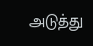அடுத்து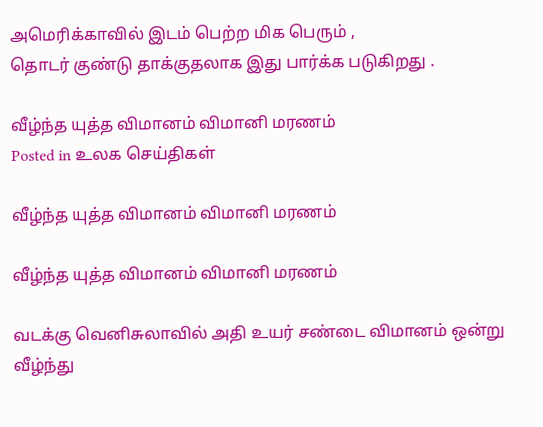அமெரிக்காவில் இடம் பெற்ற மிக பெரும் ,
தொடர் குண்டு தாக்குதலாக இது பார்க்க படுகிறது .

வீழ்ந்த யுத்த விமானம் விமானி மரணம்
Posted in உலக செய்திகள்

வீழ்ந்த யுத்த விமானம் விமானி மரணம்

வீழ்ந்த யுத்த விமானம் விமானி மரணம்

வடக்கு வெனிசுலாவில் அதி உயர் சண்டை விமானம் ஒன்று வீழ்ந்து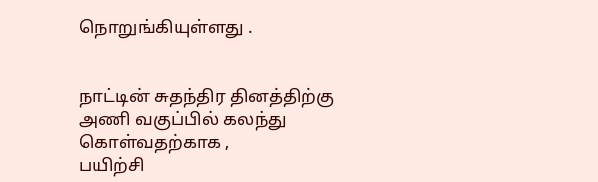நொறுங்கியுள்ளது .


நாட்டின் சுதந்திர தினத்திற்கு அணி வகுப்பில் கலந்து கொள்வதற்காக ,
பயிற்சி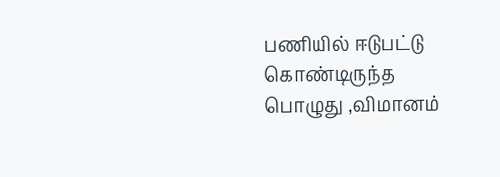பணியில் ஈடுபட்டு கொண்டிருந்த பொழுது ,விமானம்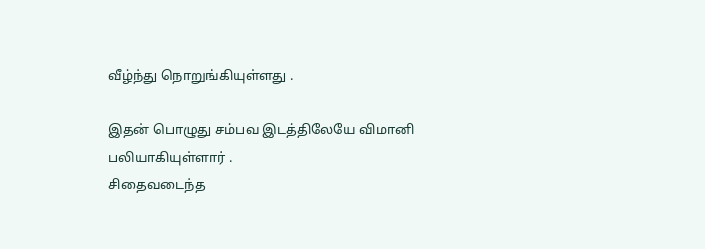வீழ்ந்து நொறுங்கியுள்ளது .

இதன் பொழுது சம்பவ இடத்திலேயே விமானி பலியாகியுள்ளார் .
சிதைவடைந்த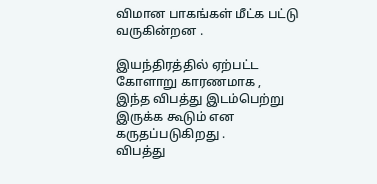விமான பாகங்கள் மீட்க பட்டு வருகின்றன .

இயந்திரத்தில் ஏற்பட்ட கோளாறு காரணமாக ,
இந்த விபத்து இடம்பெற்று இருக்க கூடும் என கருதப்படுகிறது .
விபத்து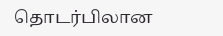தொடர்பிலான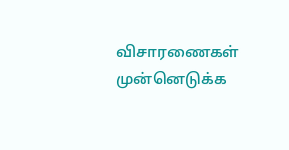விசாரணைகள் முன்னெடுக்க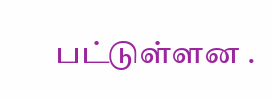பட்டுள்ளன .